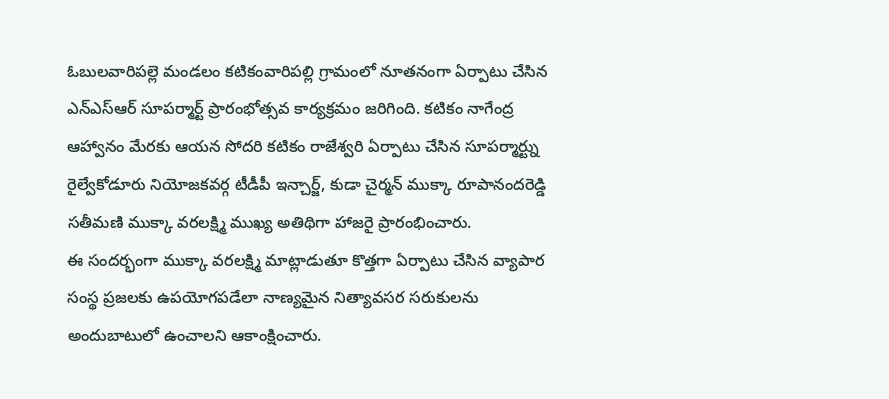ఓబులవారిపల్లె మండలం కటికంవారిపల్లి గ్రామంలో నూతనంగా ఏర్పాటు చేసిన ఎన్ఎస్ఆర్ సూపర్మార్ట్ ప్రారంభోత్సవ కార్యక్రమం జరిగింది. కటికం నాగేంద్ర ఆహ్వానం మేరకు ఆయన సోదరి కటికం రాజేశ్వరి ఏర్పాటు చేసిన సూపర్మార్ట్ను రైల్వేకోడూరు నియోజకవర్గ టీడీపీ ఇన్చార్జ్, కుడా చైర్మన్ ముక్కా రూపానందరెడ్డి సతీమణి ముక్కా వరలక్ష్మి ముఖ్య అతిథిగా హాజరై ప్రారంభించారు.
ఈ సందర్భంగా ముక్కా వరలక్ష్మి మాట్లాడుతూ కొత్తగా ఏర్పాటు చేసిన వ్యాపార సంస్థ ప్రజలకు ఉపయోగపడేలా నాణ్యమైన నిత్యావసర సరుకులను అందుబాటులో ఉంచాలని ఆకాంక్షించారు.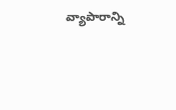వ్యాపారాన్ని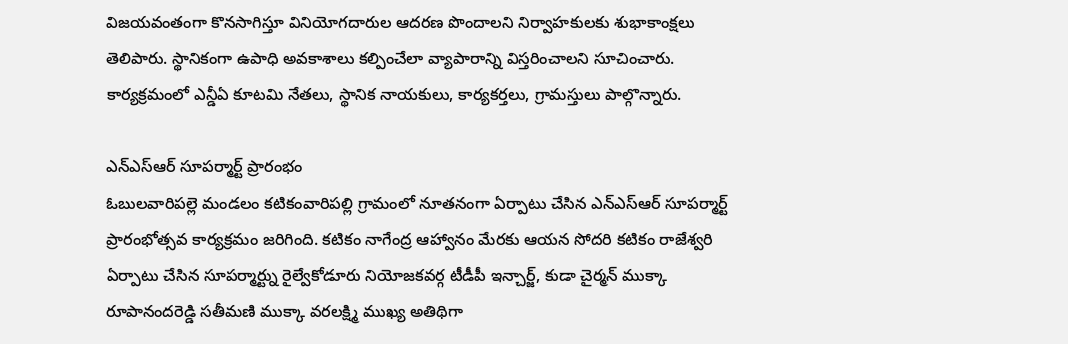విజయవంతంగా కొనసాగిస్తూ వినియోగదారుల ఆదరణ పొందాలని నిర్వాహకులకు శుభాకాంక్షలు తెలిపారు. స్థానికంగా ఉపాధి అవకాశాలు కల్పించేలా వ్యాపారాన్ని విస్తరించాలని సూచించారు.
కార్యక్రమంలో ఎన్డీఏ కూటమి నేతలు, స్థానిక నాయకులు, కార్యకర్తలు, గ్రామస్తులు పాల్గొన్నారు.

ఎన్ఎస్ఆర్ సూపర్మార్ట్ ప్రారంభం
ఓబులవారిపల్లె మండలం కటికంవారిపల్లి గ్రామంలో నూతనంగా ఏర్పాటు చేసిన ఎన్ఎస్ఆర్ సూపర్మార్ట్ ప్రారంభోత్సవ కార్యక్రమం జరిగింది. కటికం నాగేంద్ర ఆహ్వానం మేరకు ఆయన సోదరి కటికం రాజేశ్వరి ఏర్పాటు చేసిన సూపర్మార్ట్ను రైల్వేకోడూరు నియోజకవర్గ టీడీపీ ఇన్చార్జ్, కుడా చైర్మన్ ముక్కా రూపానందరెడ్డి సతీమణి ముక్కా వరలక్ష్మి ముఖ్య అతిథిగా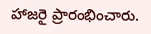హాజరై ప్రారంభించారు.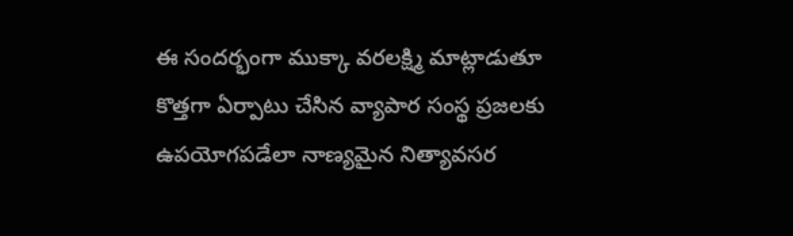ఈ సందర్భంగా ముక్కా వరలక్ష్మి మాట్లాడుతూ కొత్తగా ఏర్పాటు చేసిన వ్యాపార సంస్థ ప్రజలకు ఉపయోగపడేలా నాణ్యమైన నిత్యావసర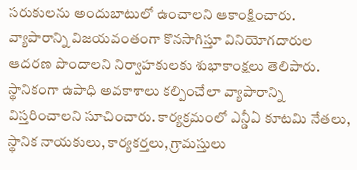సరుకులను అందుబాటులో ఉంచాలని ఆకాంక్షించారు. వ్యాపారాన్ని విజయవంతంగా కొనసాగిస్తూ వినియోగదారుల ఆదరణ పొందాలని నిర్వాహకులకు శుభాకాంక్షలు తెలిపారు. స్థానికంగా ఉపాధి అవకాశాలు కల్పించేలా వ్యాపారాన్ని విస్తరించాలని సూచించారు. కార్యక్రమంలో ఎన్డీఏ కూటమి నేతలు, స్థానిక నాయకులు, కార్యకర్తలు, గ్రామస్తులు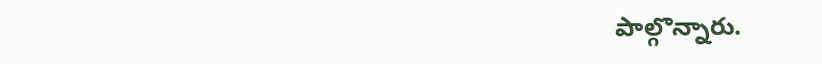పాల్గొన్నారు.